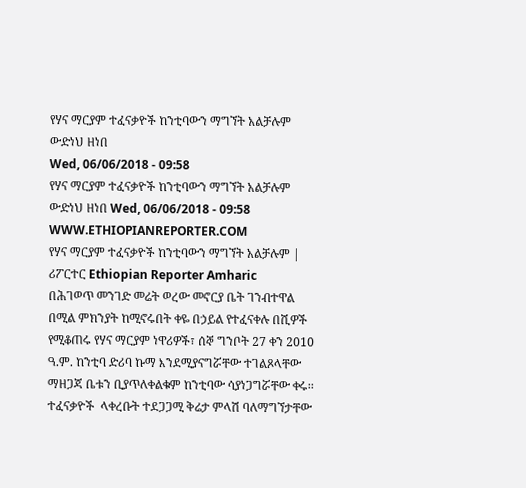የሃና ማርያም ተፈናቃዮች ከንቲባውን ማግኘት አልቻሉም
ውድነህ ዘነበ
Wed, 06/06/2018 - 09:58
የሃና ማርያም ተፈናቃዮች ከንቲባውን ማግኘት አልቻሉም ውድነህ ዘነበ Wed, 06/06/2018 - 09:58
WWW.ETHIOPIANREPORTER.COM
የሃና ማርያም ተፈናቃዮች ከንቲባውን ማግኘት አልቻሉም | ሪፖርተር Ethiopian Reporter Amharic
በሕገወጥ መንገድ መሬት ወረው መኖርያ ቤት ገንብተዋል በሚል ምክንያት ከሚኖሩበት ቀዬ በኃይል የተፈናቀሉ በሺዎች የሚቆጠሩ የሃና ማርያም ነዋሪዎች፣ ሰኞ ግንቦት 27 ቀን 2010 ዓ.ም. ከንቲባ ድሪባ ኩማ እንደሚያናግሯቸው ተገልጾላቸው ማዘጋጃ ቤቱን ቢያጥለቀልቁም ከንቲባው ሳያነጋግሯቸው ቀሩ፡፡ ተፈናቃዮች  ላቀረቡት ተደጋጋሚ ቅሬታ ምላሽ ባለማግኘታቸው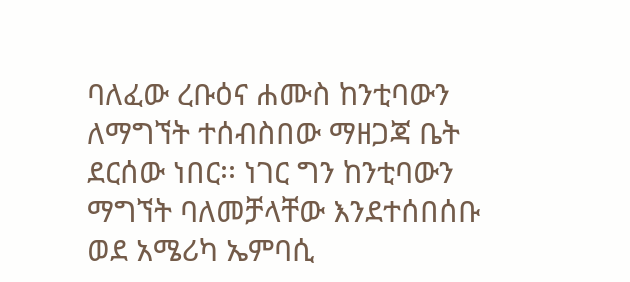ባለፈው ረቡዕና ሐሙስ ከንቲባውን ለማግኘት ተሰብስበው ማዘጋጃ ቤት ደርሰው ነበር፡፡ ነገር ግን ከንቲባውን ማግኘት ባለመቻላቸው እንደተሰበሰቡ ወደ አሜሪካ ኤምባሲ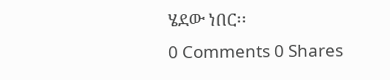ሄደው ነበር፡፡
0 Comments 0 Shares